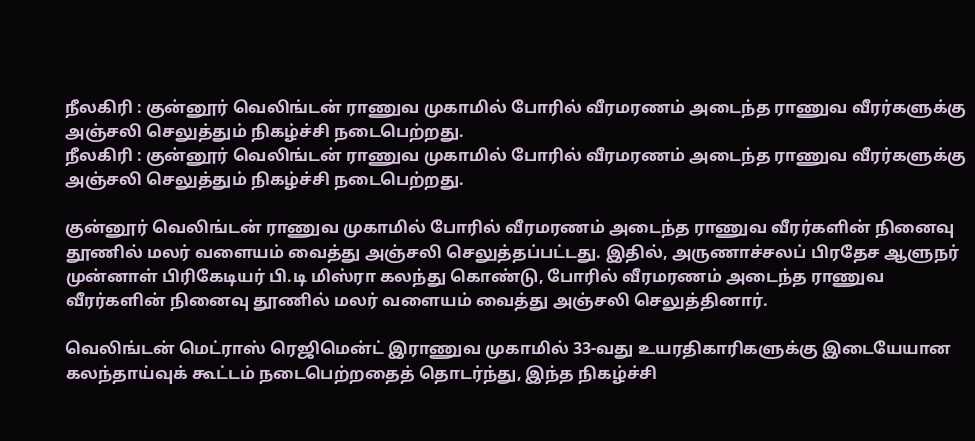நீலகிரி : குன்னூர் வெலிங்டன் ராணுவ முகாமில் போரில் வீரமரணம் அடைந்த ராணுவ வீரர்களுக்கு அஞ்சலி செலுத்தும் நிகழ்ச்சி நடைபெற்றது.
நீலகிரி : குன்னூர் வெலிங்டன் ராணுவ முகாமில் போரில் வீரமரணம் அடைந்த ராணுவ வீரர்களுக்கு அஞ்சலி செலுத்தும் நிகழ்ச்சி நடைபெற்றது.

குன்னூர் வெலிங்டன் ராணுவ முகாமில் போரில் வீரமரணம் அடைந்த ராணுவ வீரர்களின் நினைவு தூணில் மலர் வளையம் வைத்து அஞ்சலி செலுத்தப்பட்டது. இதில், அருணாச்சலப் பிரதேச ஆளுநர் முன்னாள் பிரிகேடியர் பி.டி மிஸ்ரா கலந்து கொண்டு, போரில் வீரமரணம் அடைந்த ராணுவ வீரர்களின் நினைவு தூணில் மலர் வளையம் வைத்து அஞ்சலி செலுத்தினார்.

வெலிங்டன் மெட்ராஸ் ரெஜிமென்ட் இராணுவ முகாமில் 33-வது உயரதிகாரிகளுக்கு இடையேயான கலந்தாய்வுக் கூட்டம் நடைபெற்றதைத் தொடர்ந்து, இந்த நிகழ்ச்சி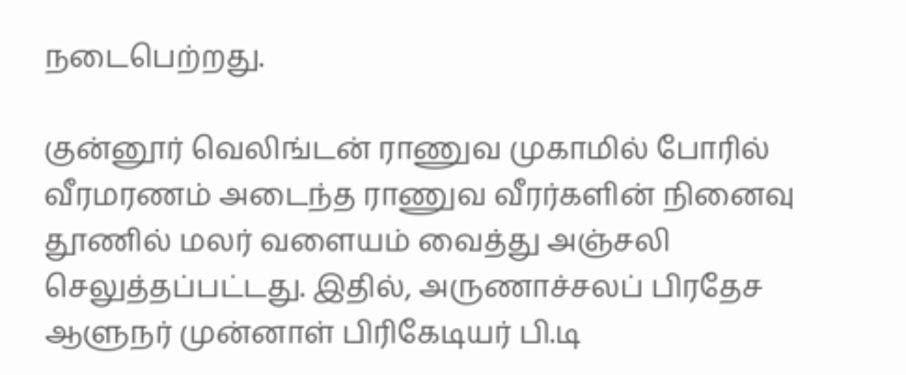நடைபெற்றது.

குன்னூர் வெலிங்டன் ராணுவ முகாமில் போரில் வீரமரணம் அடைந்த ராணுவ வீரர்களின் நினைவு தூணில் மலர் வளையம் வைத்து அஞ்சலி செலுத்தப்பட்டது. இதில், அருணாச்சலப் பிரதேச ஆளுநர் முன்னாள் பிரிகேடியர் பி.டி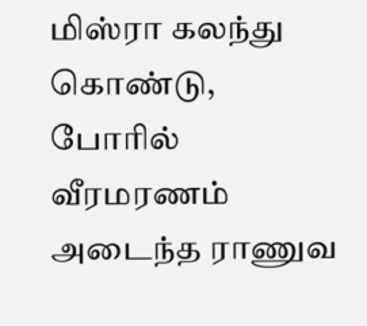மிஸ்ரா கலந்து கொண்டு, போரில் வீரமரணம் அடைந்த ராணுவ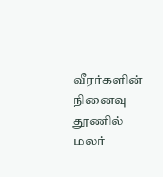வீரர்களின் நினைவு தூணில் மலர்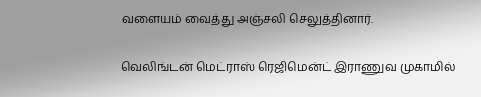வளையம் வைத்து அஞ்சலி செலுத்தினார்.

வெலிங்டன் மெட்ராஸ் ரெஜிமென்ட் இராணுவ முகாமில்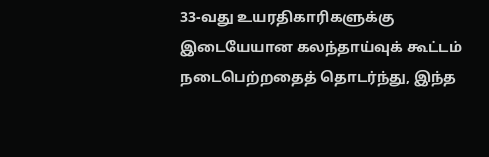33-வது உயரதிகாரிகளுக்கு இடையேயான கலந்தாய்வுக் கூட்டம் நடைபெற்றதைத் தொடர்ந்து, இந்த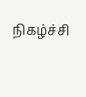நிகழ்ச்சி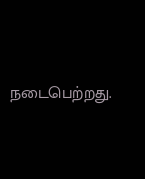நடைபெற்றது.